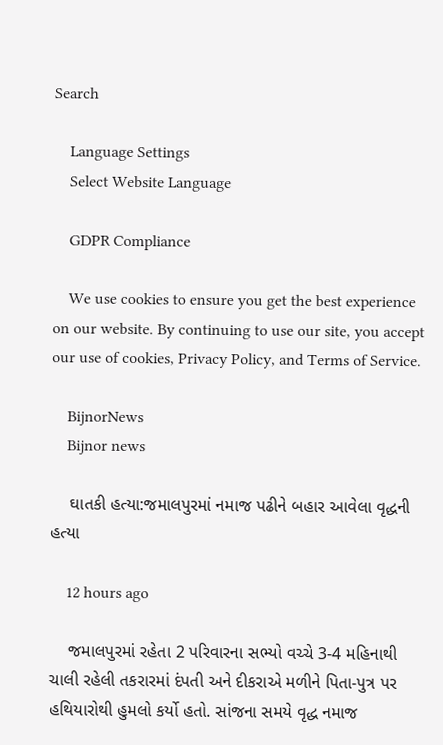Search

    Language Settings
    Select Website Language

    GDPR Compliance

    We use cookies to ensure you get the best experience on our website. By continuing to use our site, you accept our use of cookies, Privacy Policy, and Terms of Service.

    BijnorNews
    Bijnor news

    ઘાતકી હત્યા:જમાલપુરમાં નમાજ પઢીને બહાર આવેલા વૃદ્ધની હત્યા

    12 hours ago

    જમાલપુરમાં રહેતા 2 પરિવારના સભ્યો વચ્ચે 3-4 મહિનાથી ચાલી રહેલી તકરારમાં દંપતી અને દીકરાએ મળીને પિતા-પુત્ર પર હથિયારોથી હુમલો કર્યો હતો. સાંજના સમયે વૃદ્ધ નમાજ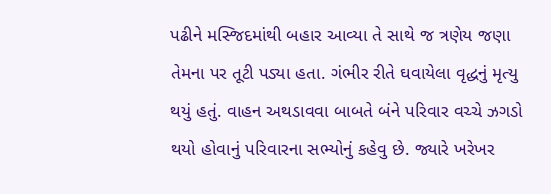પઢીને મસ્જિદમાંથી બહાર આવ્યા તે સાથે જ ત્રણેય જણા તેમના પર તૂટી પડ્યા હતા. ગંભીર રીતે ઘવાયેલા વૃદ્ધનું મૃત્યુ થયું હતું. વાહન અથડાવવા બાબતે બંને પરિવાર વચ્ચે ઝગડો થયો હોવાનું પરિવારના સભ્યોનું કહેવુ છે. જ્યારે ખરેખર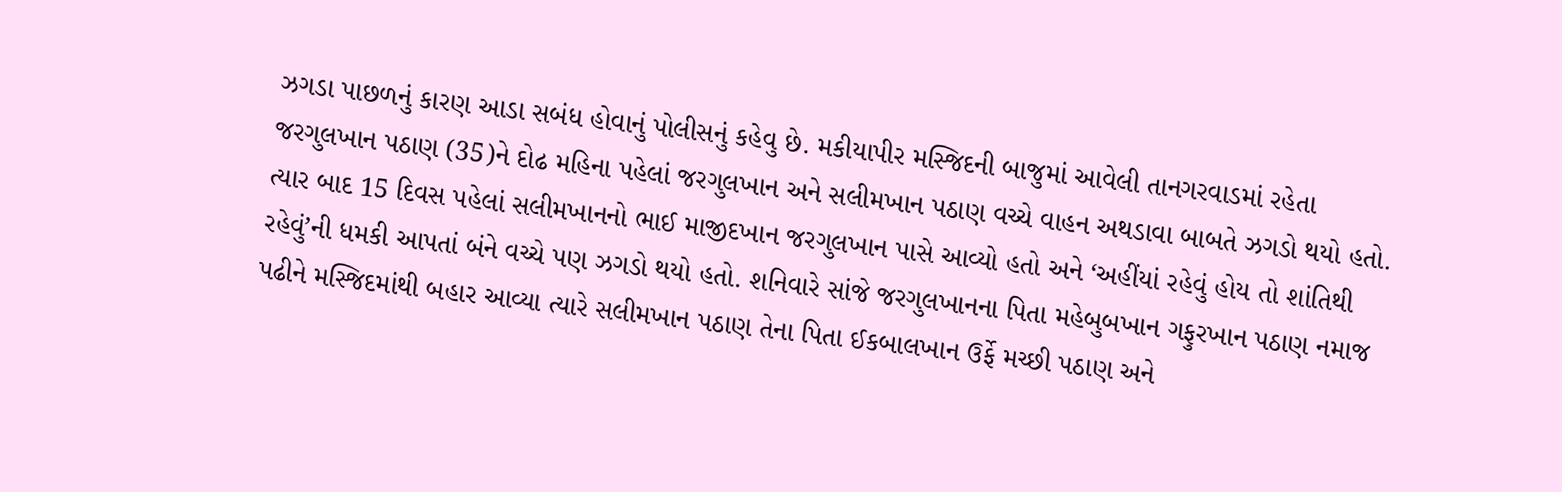ઝગડા પાછળનું કારણ આડા સબંધ હોવાનું પોલીસનું કહેવુ છે. મકીયાપીર મસ્જિદની બાજુમાં આવેલી તાનગરવાડમાં રહેતા જરગુલખાન પઠાણ (35)ને દોઢ મહિના પહેલાં જરગુલખાન અને સલીમખાન પઠાણ વચ્ચે વાહન અથડાવા બાબતે ઝગડો થયો હતો. ત્યાર બાદ 15 દિવસ પહેલાં સલીમખાનનો ભાઈ માજીદખાન જરગુલખાન પાસે આવ્યો હતો અને ‘અહીંયાં રહેવું હોય તો શાંતિથી રહેવું’ની ધમકી આપતાં બંને વચ્ચે પણ ઝગડો થયો હતો. શનિવારે સાંજે જરગુલખાનના પિતા મહેબુબખાન ગફુરખાન પઠાણ નમાજ પઢીને મસ્જિદમાંથી બહાર આવ્યા ત્યારે સલીમખાન પઠાણ તેના પિતા ઈકબાલખાન ઉર્ફે મચ્છી પઠાણ અને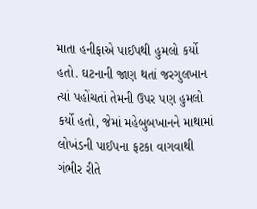માતા હનીફાએ પાઈપથી હુમલો કર્યો હતો. ઘટનાની જાણ થતાં જરગુલખાન ત્યાં પહોંચતાં તેમની ઉપર પણ હુમલો કર્યો હતો, જેમાં મહેબુબખાનને માથામાં લોખંડની પાઈપના ફટકા વાગવાથી ગંભીર રીતે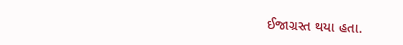ઈજાગ્રસ્ત થયા હતા.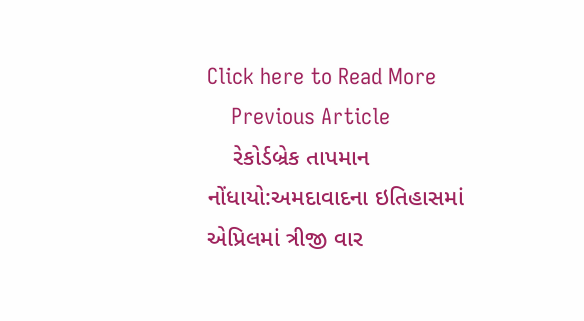Click here to Read More
    Previous Article
    રેકોર્ડબ્રેક તાપમાન નોંધાયો:અમદાવાદના ઇતિહાસમાં એપ્રિલમાં ત્રીજી વાર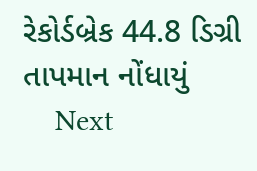રેકોર્ડબ્રેક 44.8 ડિગ્રી તાપમાન નોંધાયું
    Next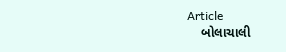Article
    બોલાચાલી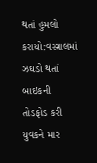થતાં હુમલો કરાયો:વસ્ત્રાલમાં ઝઘડો થતાં બાઇકની તોડફોડ કરી યુવકને માર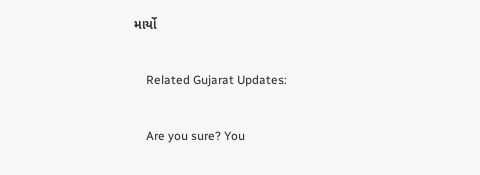માર્યો

    Related Gujarat Updates:

    Are you sure? You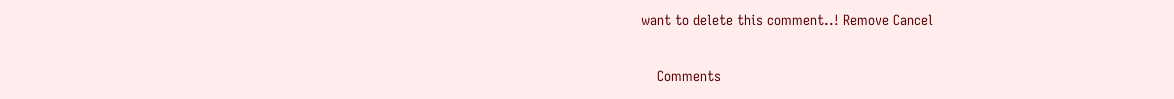want to delete this comment..! Remove Cancel

    Comments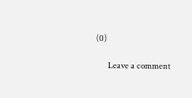(0)

      Leave a comment